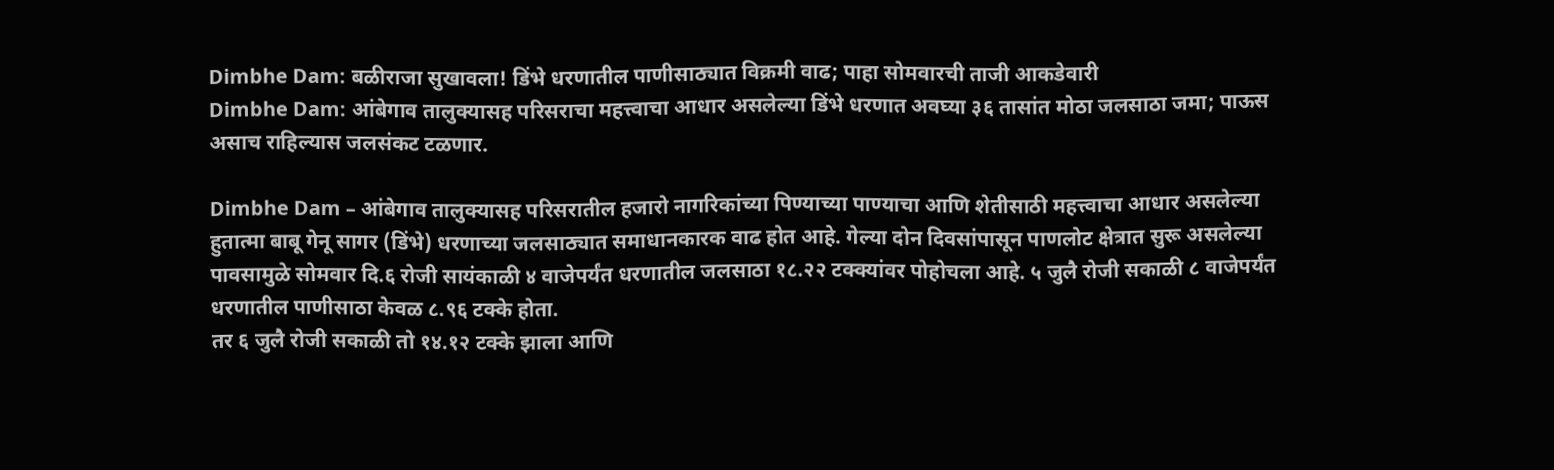Dimbhe Dam: बळीराजा सुखावला! डिंभे धरणातील पाणीसाठ्यात विक्रमी वाढ; पाहा सोमवारची ताजी आकडेवारी
Dimbhe Dam: आंबेगाव तालुक्यासह परिसराचा महत्त्वाचा आधार असलेल्या डिंभे धरणात अवघ्या ३६ तासांत मोठा जलसाठा जमा; पाऊस असाच राहिल्यास जलसंकट टळणार.

Dimbhe Dam – आंबेगाव तालुक्यासह परिसरातील हजारो नागरिकांच्या पिण्याच्या पाण्याचा आणि शेतीसाठी महत्त्वाचा आधार असलेल्या हुतात्मा बाबू गेनू सागर (डिंभे) धरणाच्या जलसाठ्यात समाधानकारक वाढ होत आहे. गेल्या दोन दिवसांपासून पाणलोट क्षेत्रात सुरू असलेल्या पावसामुळे सोमवार दि.६ रोजी सायंकाळी ४ वाजेपर्यंत धरणातील जलसाठा १८.२२ टक्क्यांवर पोहोचला आहे. ५ जुलै रोजी सकाळी ८ वाजेपर्यंत धरणातील पाणीसाठा केवळ ८.९६ टक्के होता.
तर ६ जुलै रोजी सकाळी तो १४.१२ टक्के झाला आणि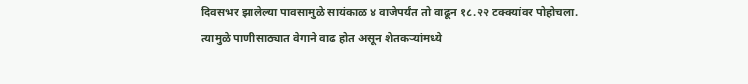दिवसभर झालेल्या पावसामुळे सायंकाळ ४ वाजेपर्यंत तो वाढून १८.२२ टक्क्यांवर पोहोचला. त्यामुळे पाणीसाठ्यात वेगाने वाढ होत असून शेतकऱ्यांमध्ये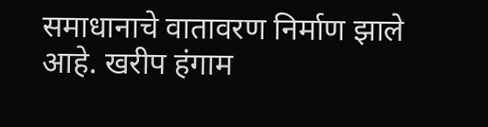समाधानाचे वातावरण निर्माण झाले आहे. खरीप हंगाम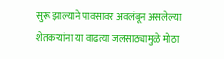सुरू झाल्याने पावसावर अवलंबून असलेल्या शेतकऱ्यांना या वाढत्या जलसाठ्यामुळे मोठा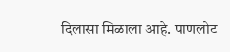दिलासा मिळाला आहे. पाणलोट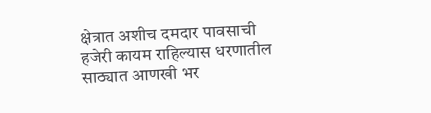क्षेत्रात अशीच दमदार पावसाची हजेरी कायम राहिल्यास धरणातील साठ्यात आणखी भर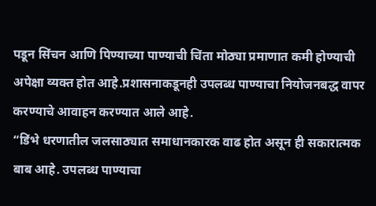पडून सिंचन आणि पिण्याच्या पाण्याची चिंता मोठ्या प्रमाणात कमी होण्याची अपेक्षा व्यक्त होत आहे.प्रशासनाकडूनही उपलब्ध पाण्याचा नियोजनबद्ध वापर करण्याचे आवाहन करण्यात आले आहे.
“डिंभे धरणातील जलसाठ्यात समाधानकारक वाढ होत असून ही सकारात्मक बाब आहे. उपलब्ध पाण्याचा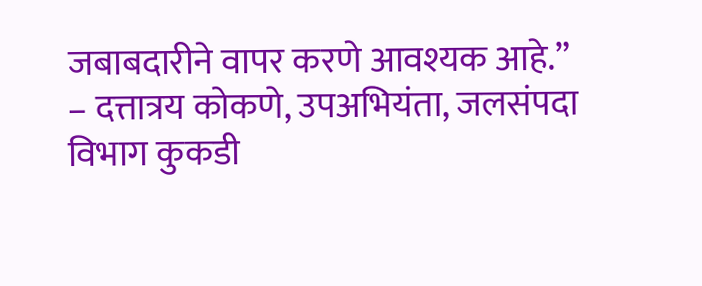जबाबदारीने वापर करणे आवश्यक आहे.”
– दत्तात्रय कोकणे, उपअभियंता, जलसंपदा विभाग कुकडी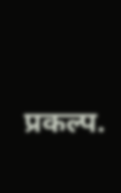प्रकल्प.